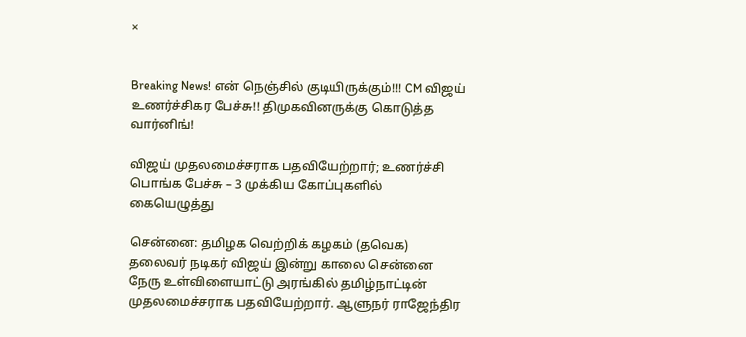×


Breaking News! என் நெஞ்சில் குடியிருக்கும்!!! CM விஜய் உணர்ச்சிகர பேச்சு!! திமுகவினருக்கு கொடுத்த வார்னிங்!

விஜய் முதலமைச்சராக பதவியேற்றார்; உணர்ச்சி பொங்க பேச்சு – 3 முக்கிய கோப்புகளில் கையெழுத்து

சென்னை: தமிழக வெற்றிக் கழகம் (தவெக) தலைவர் நடிகர் விஜய் இன்று காலை சென்னை நேரு உள்விளையாட்டு அரங்கில் தமிழ்நாட்டின் முதலமைச்சராக பதவியேற்றார். ஆளுநர் ராஜேந்திர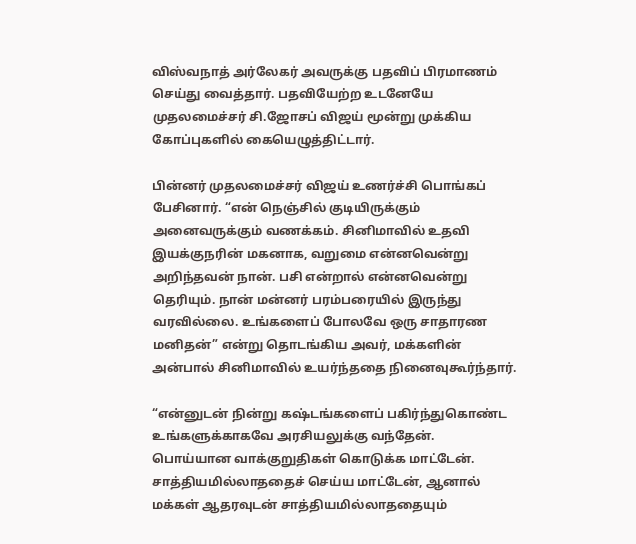விஸ்வநாத் அர்லேகர் அவருக்கு பதவிப் பிரமாணம் செய்து வைத்தார். பதவியேற்ற உடனேயே முதலமைச்சர் சி.ஜோசப் விஜய் மூன்று முக்கிய கோப்புகளில் கையெழுத்திட்டார்.

பின்னர் முதலமைச்சர் விஜய் உணர்ச்சி பொங்கப் பேசினார். “என் நெஞ்சில் குடியிருக்கும் அனைவருக்கும் வணக்கம். சினிமாவில் உதவி இயக்குநரின் மகனாக, வறுமை என்னவென்று அறிந்தவன் நான். பசி என்றால் என்னவென்று தெரியும். நான் மன்னர் பரம்பரையில் இருந்து வரவில்லை. உங்களைப் போலவே ஒரு சாதாரண மனிதன்” என்று தொடங்கிய அவர், மக்களின் அன்பால் சினிமாவில் உயர்ந்ததை நினைவுகூர்ந்தார்.

“என்னுடன் நின்று கஷ்டங்களைப் பகிர்ந்துகொண்ட உங்களுக்காகவே அரசியலுக்கு வந்தேன். பொய்யான வாக்குறுதிகள் கொடுக்க மாட்டேன். சாத்தியமில்லாததைச் செய்ய மாட்டேன், ஆனால் மக்கள் ஆதரவுடன் சாத்தியமில்லாததையும்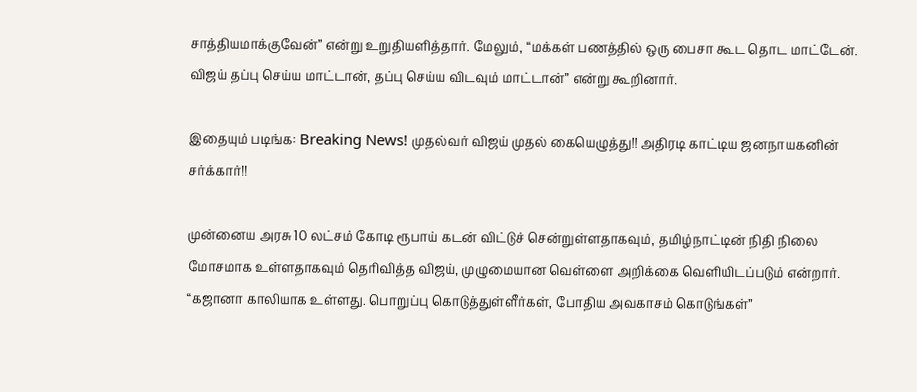சாத்தியமாக்குவேன்” என்று உறுதியளித்தார். மேலும், “மக்கள் பணத்தில் ஒரு பைசா கூட தொட மாட்டேன். விஜய் தப்பு செய்ய மாட்டான், தப்பு செய்ய விடவும் மாட்டான்” என்று கூறினார்.

இதையும் படிங்க: Breaking News! முதல்வர் விஜய் முதல் கையெழுத்து!! அதிரடி காட்டிய ஜனநாயகனின் சர்க்கார்!!

முன்னைய அரசு 10 லட்சம் கோடி ரூபாய் கடன் விட்டுச் சென்றுள்ளதாகவும், தமிழ்நாட்டின் நிதி நிலை மோசமாக உள்ளதாகவும் தெரிவித்த விஜய், முழுமையான வெள்ளை அறிக்கை வெளியிடப்படும் என்றார். “கஜானா காலியாக உள்ளது. பொறுப்பு கொடுத்துள்ளீர்கள், போதிய அவகாசம் கொடுங்கள்”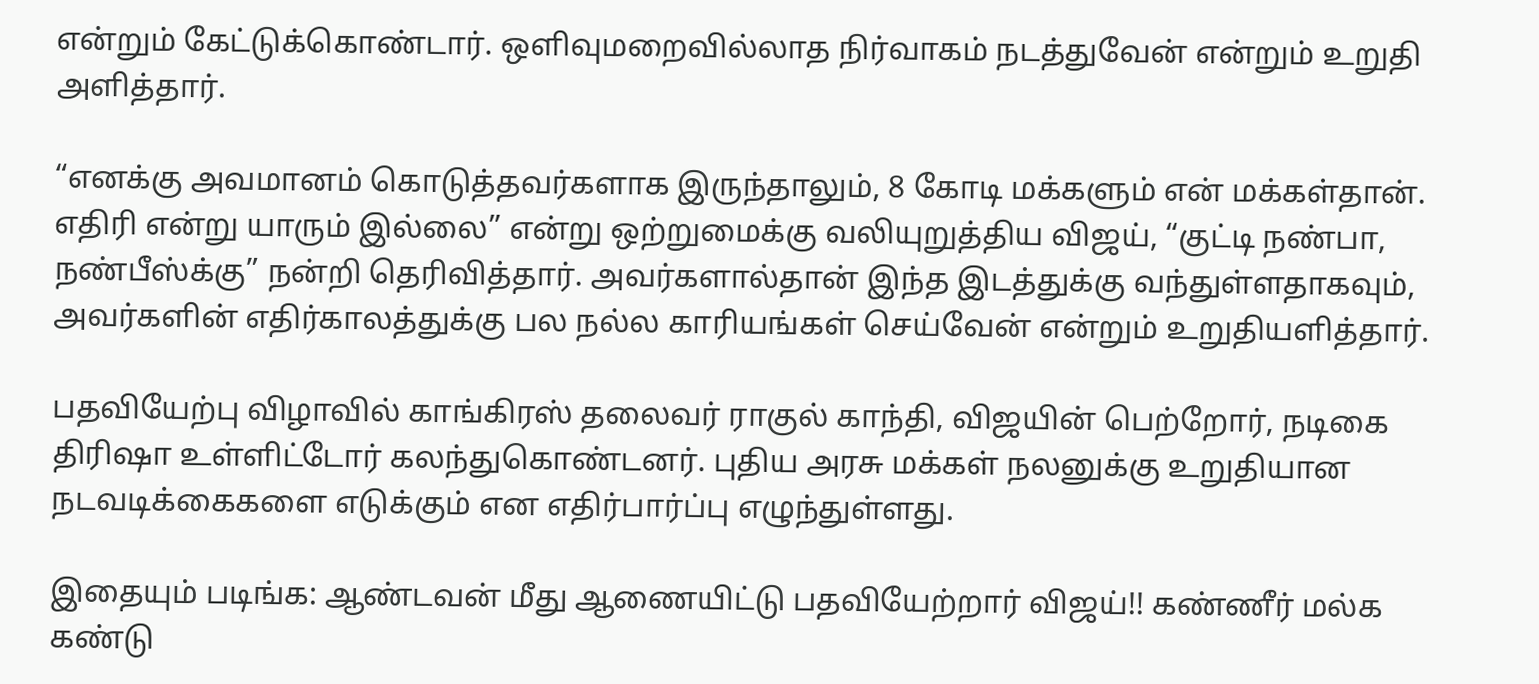என்றும் கேட்டுக்கொண்டார். ஒளிவுமறைவில்லாத நிர்வாகம் நடத்துவேன் என்றும் உறுதி அளித்தார்.

“எனக்கு அவமானம் கொடுத்தவர்களாக இருந்தாலும், 8 கோடி மக்களும் என் மக்கள்தான். எதிரி என்று யாரும் இல்லை” என்று ஒற்றுமைக்கு வலியுறுத்திய விஜய், “குட்டி நண்பா, நண்பீஸ்க்கு” நன்றி தெரிவித்தார். அவர்களால்தான் இந்த இடத்துக்கு வந்துள்ளதாகவும், அவர்களின் எதிர்காலத்துக்கு பல நல்ல காரியங்கள் செய்வேன் என்றும் உறுதியளித்தார்.

பதவியேற்பு விழாவில் காங்கிரஸ் தலைவர் ராகுல் காந்தி, விஜயின் பெற்றோர், நடிகை திரிஷா உள்ளிட்டோர் கலந்துகொண்டனர். புதிய அரசு மக்கள் நலனுக்கு உறுதியான நடவடிக்கைகளை எடுக்கும் என எதிர்பார்ப்பு எழுந்துள்ளது.

இதையும் படிங்க: ஆண்டவன் மீது ஆணையிட்டு பதவியேற்றார் விஜய்!! கண்ணீர் மல்க கண்டு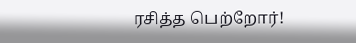ரசித்த பெற்றோர்!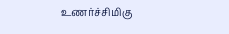உணர்ச்சிமிகு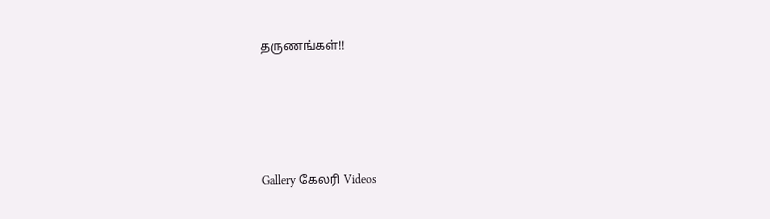தருணங்கள்!!




Gallery கேலரி Videos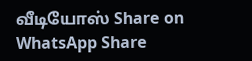வீடியோஸ் Share on WhatsApp Share